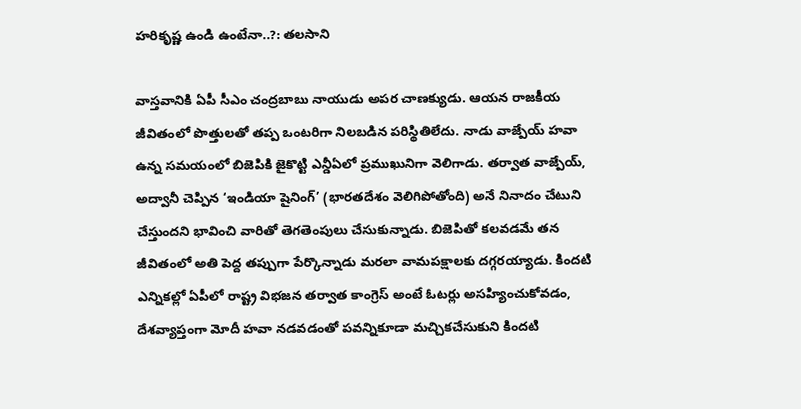హరికృష్ణ ఉండి ఉంటేనా..?: తలసాని

వాస్తవానికి ఏపీ సీఎం చంద్రబాబు నాయుడు అపర చాణక్యుడు. ఆయన రాజకీయ జీవితంలో పొత్తులతో తప్ప ఒంటరిగా నిలబడిన పరిస్థితిలేదు. నాడు వాజ్పేయ్ హవా ఉన్న సమయంలో బిజెపికి జైకొట్టి ఎన్డీఏలో ప్రముఖునిగా వెలిగాడు. తర్వాత వాజ్పేయ్, అద్వానీ చెప్పిన ‘ఇండియా షైనింగ్’ (భారతదేశం వెలిగిపోతోంది) అనే నినాదం చేటుని చేస్తుందని భావించి వారితో తెగతెంపులు చేసుకున్నాడు. బిజెపితో కలవడమే తన జీవితంలో అతి పెద్ద తప్పుగా పేర్కొన్నాడు మరలా వామపక్షాలకు దగ్గరయ్యాడు. కిందటి ఎన్నికల్లో ఏపీలో రాష్ట్ర విభజన తర్వాత కాంగ్రెస్ అంటే ఓటర్లు అసహ్యించుకోవడం, దేశవ్యాప్తంగా మోదీ హవా నడవడంతో పవన్నికూడా మచ్చికచేసుకుని కిందటి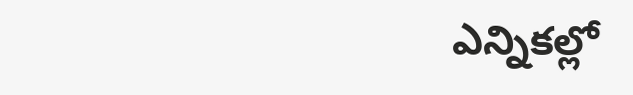ఎన్నికల్లో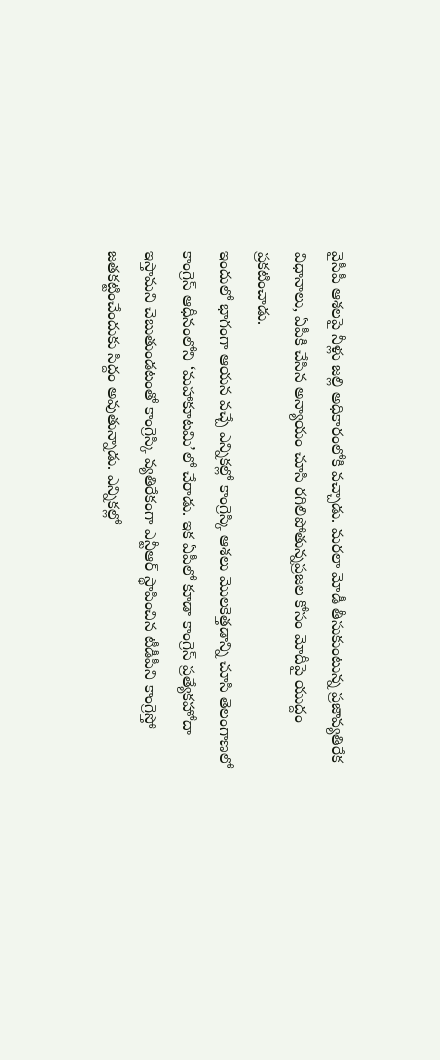వైసీపీ ఆశలపై నీళ్లు జల్లి అధికారంలోకి వచ్చాడు. మరలా మోడీ తీసుకుంటున్న ప్రజావ్యతిరేక విధానాలు, ఏపీకి చేసిన అన్యాయం చూసి రగిలిపోతున్నప్రజల కోసం మోదీపై యుద్దం ప్రకటించాడు.
ఇందులో భాగంగా ఆయన వచ్చే ఎన్నికల్లో కాంగ్రెస్కి ఆశలు మొలకెత్తడాన్ని చూసి తెలంగాణలో కాంగ్రెస్ ఆధీనంలోని ‘మహాకూటమి’లో చేరాడు. ఇక ఏపీలో కూడా కాంగ్రెస్ ప్రత్యేకహోదా ఇస్తామని చెబుతుండటంతో కాంగ్రెస్కి వ్యతిరేకంగా ఎన్టీఆర్ స్థాపించిన టీడీపీని కాంగ్రెస్తో జతకట్టించేందుకు సిద్దం అవుతున్నాడు. ఎన్నికల్లో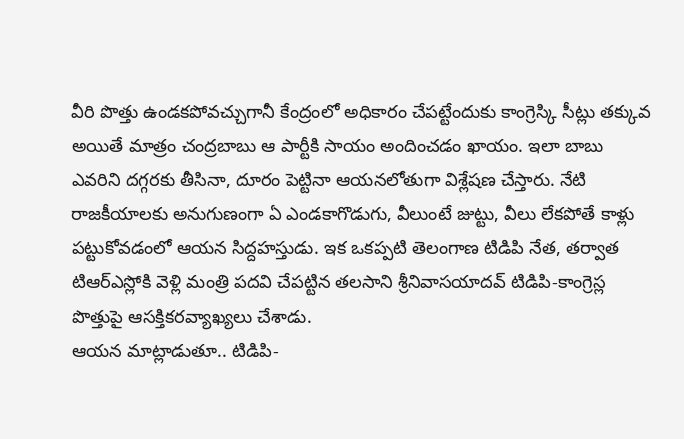వీరి పొత్తు ఉండకపోవచ్చుగానీ కేంద్రంలో అధికారం చేపట్టేందుకు కాంగ్రెస్కి సీట్లు తక్కువ అయితే మాత్రం చంద్రబాబు ఆ పార్టీకి సాయం అందించడం ఖాయం. ఇలా బాబు ఎవరిని దగ్గరకు తీసినా, దూరం పెట్టినా ఆయనలోతుగా విశ్లేషణ చేస్తారు. నేటి రాజకీయాలకు అనుగుణంగా ఏ ఎండకాగొడుగు, వీలుంటే జుట్టు, వీలు లేకపోతే కాళ్లు పట్టుకోవడంలో ఆయన సిద్దహస్తుడు. ఇక ఒకప్పటి తెలంగాణ టిడిపి నేత, తర్వాత టిఆర్ఎస్లోకి వెళ్లి మంత్రి పదవి చేపట్టిన తలసాని శ్రీనివాసయాదవ్ టిడిపి-కాంగ్రెస్ల పొత్తుపై ఆసక్తికరవ్యాఖ్యలు చేశాడు.
ఆయన మాట్లాడుతూ.. టిడిపి-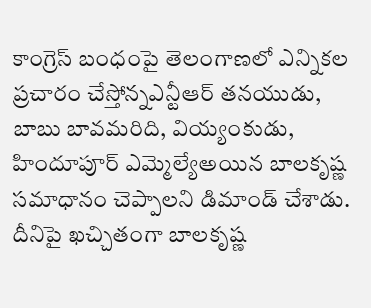కాంగ్రెస్ బంధంపై తెలంగాణలో ఎన్నికల ప్రచారం చేస్తోన్నఎన్టీఆర్ తనయుడు, బాబు బావమరిది, వియ్యంకుడు, హిందూపూర్ ఎమ్మెల్యేఅయిన బాలకృష్ణ సమాధానం చెప్పాలని డిమాండ్ చేశాడు. దీనిపై ఖచ్చితంగా బాలకృష్ణ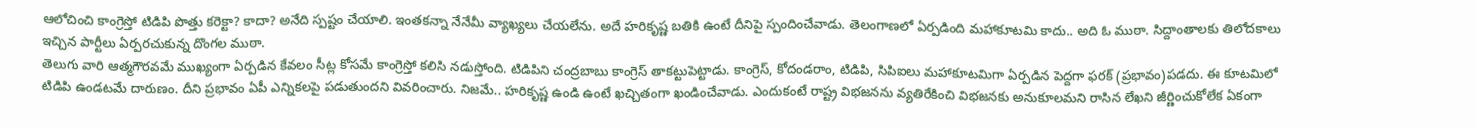ఆలోచించి కాంగ్రెస్తో టిడిపి పొత్తు కరెక్టా? కాదా? అనేది స్పష్టం చేయాలి. ఇంతకన్నా నేనేమీ వ్యాఖ్యలు చేయలేను. అదే హరికృష్ణ బతికి ఉంటే దీనిపై స్పందించేవాడు. తెలంగాణలో ఏర్పడింది మహాకూటమి కాదు.. అది ఓ ముఠా. సిద్దాంతాలకు తిలోదకాలు ఇచ్చిన పార్టీలు ఏర్పరచుకున్న దొంగల ముఠా.
తెలుగు వారి ఆత్మగౌరవమే ముఖ్యంగా ఏర్పడిన కేవలం సీట్ల కోసమే కాంగ్రెస్తో కలిసి నడుస్తోంది. టిడిపిని చంద్రబాబు కాంగ్రెస్ తాకట్టుపెట్టాడు. కాంగ్రెస్, కోదండరాం, టిడిపి, సిపిఐలు మహాకూటమిగా ఏర్పడిన పెద్దగా ఫరక్ (ప్రభావం)పడదు. ఈ కూటమిలో టిడిపి ఉండటమే దారుణం. దీని ప్రభావం ఏపీ ఎన్నికలపై పడుతుందని వివరించారు. నిజమే.. హరికృష్ణ ఉండి ఉంటే ఖచ్చితంగా ఖండించేవాడు. ఎందుకంటే రాష్ట్ర విభజనను వ్యతిరేకించి విభజనకు అనుకూలమని రాసిన లేఖని జీర్ణించుకోలేక ఏకంగా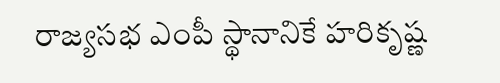రాజ్యసభ ఎంపీ స్థానానికే హరికృష్ణ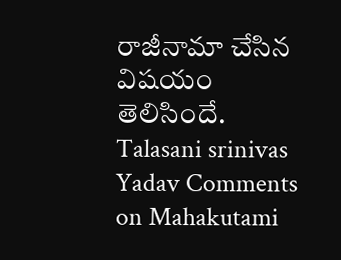రాజీనామా చేసిన విషయం తెలిసిందే.
Talasani srinivas Yadav Comments on Mahakutami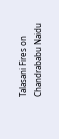Talasani Fires on Chandrababu Naidu